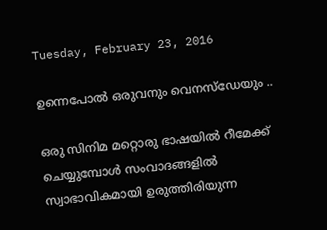Tuesday, February 23, 2016

ഉന്നെപോല്‍ ഒരുവനും വെനസ്ഡേയും ..

ഒരു സിനിമ മറ്റൊരു ഭാഷയില്‍ റീമേക്ക് ചെയ്യുമ്പോള്‍ സംവാദങ്ങളില്‍ സ്വാഭാവികമായി ഉരുത്തിരിയുന്ന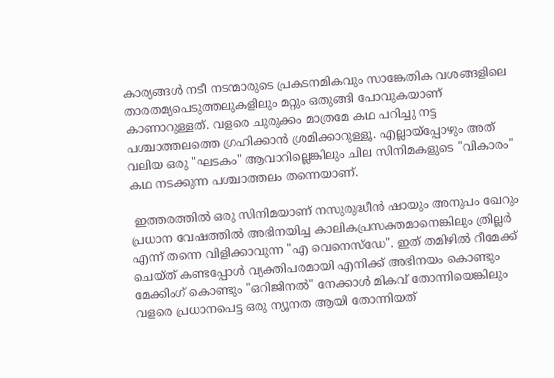കാര്യങ്ങള്‍ നടീ നടന്മാരുടെ പ്രകടനമികവും സാങ്കേതിക വശങ്ങളിലെ താരതമ്യപെടുത്തലുകളിലും മറ്റും ഒതുങ്ങി പോവുകയാണ് കാണാറുള്ളത്. വളരെ ചുരുക്കം മാത്രമേ കഥ പറിച്ചു നട്ട പശ്ചാത്തലത്തെ ഗ്രഹിക്കാന്‍ ശ്രമിക്കാറുള്ളൂ. എല്ലായ്പ്പോഴും അത് വലിയ ഒരു "ഘടകം" ആവാറില്ലെങ്കിലും ചില സിനിമകളുടെ "വികാരം" കഥ നടക്കുന്ന പശ്ചാത്തലം തന്നെയാണ്.

 ഇത്തരത്തില്‍ ഒരു സിനിമയാണ് നസുരുദ്ധീന്‍ ഷായും അനുപം ഖേറും പ്രധാന വേഷത്തില്‍ അഭിനയിച്ച കാലികപ്രസക്തമാനെങ്കിലും ത്രില്ലര്‍ എന്ന് തന്നെ വിളിക്കാവുന്ന "എ വെനെസ്ഡേ". ഇത് തമിഴില്‍ റീമേക്ക് ചെയ്ത് കണ്ടപ്പോള്‍ വ്യക്തിപരമായി എനിക്ക് അഭിനയം കൊണ്ടും മേക്കിംഗ് കൊണ്ടും "ഒറിജിനല്‍" നേക്കാള്‍ മികവ് തോന്നിയെങ്കിലും വളരെ പ്രധാനപെട്ട ഒരു ന്യൂനത ആയി തോന്നിയത്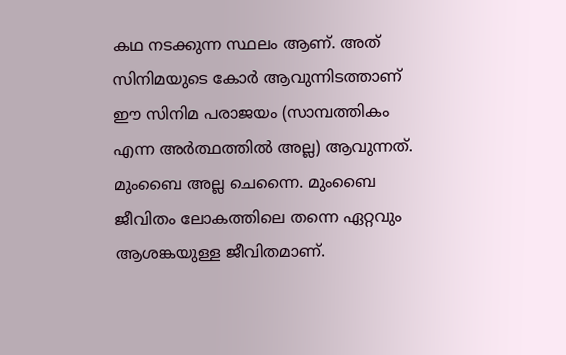കഥ നടക്കുന്ന സ്ഥലം ആണ്. അത് സിനിമയുടെ കോര്‍ ആവുന്നിടത്താണ് ഈ സിനിമ പരാജയം (സാമ്പത്തികം എന്ന അര്‍ത്ഥത്തില്‍ അല്ല) ആവുന്നത്. മുംബൈ അല്ല ചെന്നൈ. മുംബൈ ജീവിതം ലോകത്തിലെ തന്നെ ഏറ്റവും ആശങ്കയുള്ള ജീവിതമാണ്.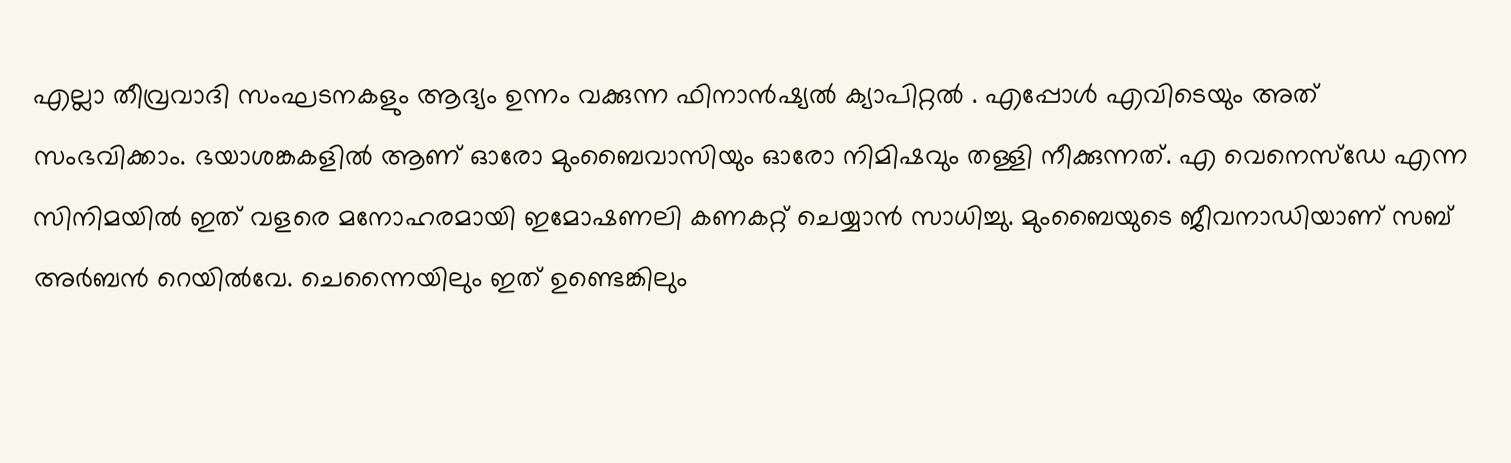എല്ലാ തീവ്രവാദി സംഘടനകളും ആദ്യം ഉന്നം വക്കുന്ന ഫിനാന്‍ഷ്യല്‍ ക്യാപിറ്റല്‍ . എപ്പോള്‍ എവിടെയും അത് സംഭവിക്കാം. ഭയാശങ്കകളില്‍ ആണ് ഓരോ മുംബൈവാസിയും ഓരോ നിമിഷവും തള്ളി നീക്കുന്നത്. എ വെനെസ്ഡേ എന്ന സിനിമയില്‍ ഇത് വളരെ മനോഹരമായി ഇമോഷണലി കണകറ്റ് ചെയ്യാന്‍ സാധിച്ചു. മുംബൈയുടെ ജീവനാഡിയാണ് സബ് അര്‍ബന്‍ റെയില്‍വേ. ചെന്നൈയിലും ഇത് ഉണ്ടെങ്കിലും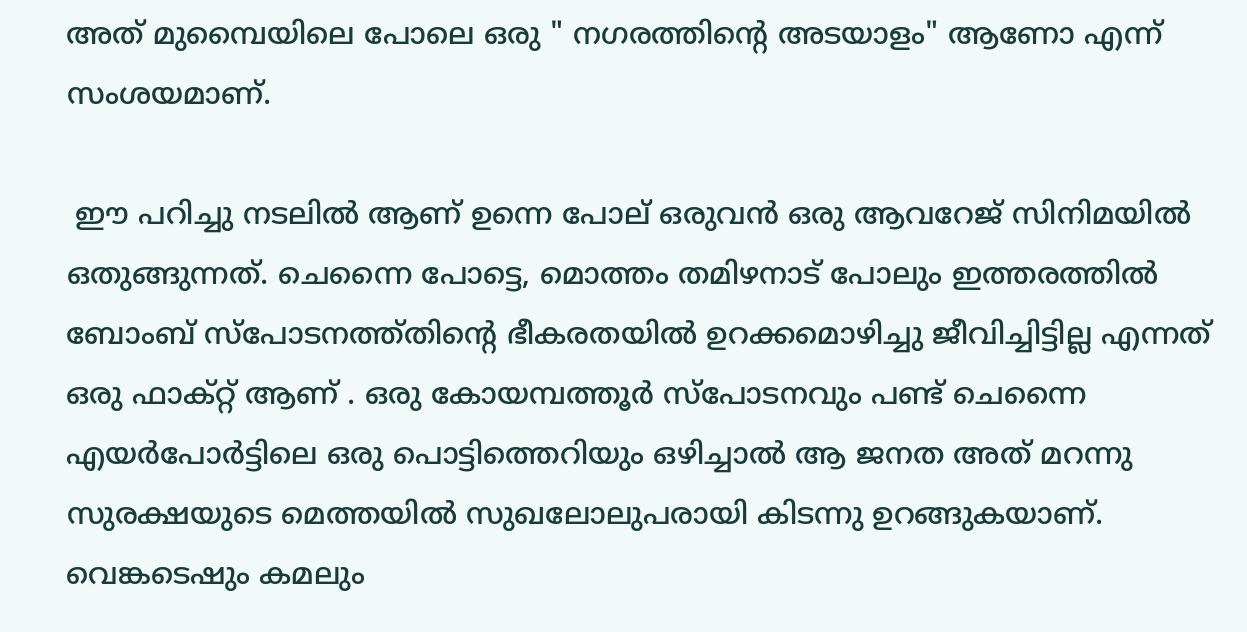അത് മുമ്പൈയിലെ പോലെ ഒരു " നഗരത്തിന്‍റെ അടയാളം" ആണോ എന്ന് സംശയമാണ്.

 ഈ പറിച്ചു നടലില്‍ ആണ് ഉന്നെ പോല് ഒരുവന്‍ ഒരു ആവറേജ് സിനിമയില്‍ ഒതുങ്ങുന്നത്. ചെന്നൈ പോട്ടെ, മൊത്തം തമിഴനാട് പോലും ഇത്തരത്തില്‍ ബോംബ്‌ സ്പോടനത്ത്തിന്റെ ഭീകരതയില്‍ ഉറക്കമൊഴിച്ചു ജീവിച്ചിട്ടില്ല എന്നത് ഒരു ഫാക്റ്റ് ആണ് . ഒരു കോയമ്പത്തൂര്‍ സ്പോടനവും പണ്ട് ചെന്നൈ എയര്‍പോര്‍ട്ടിലെ ഒരു പൊട്ടിത്തെറിയും ഒഴിച്ചാല്‍ ആ ജനത അത് മറന്നു സുരക്ഷയുടെ മെത്തയില്‍ സുഖലോലുപരായി കിടന്നു ഉറങ്ങുകയാണ്. വെങ്കടെഷും കമലും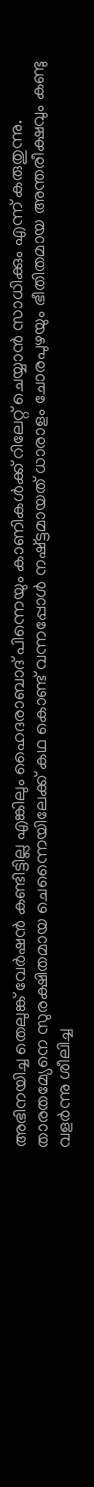അഭിനയിച്ച തെലുങ്ക്‌ വേര്‍ഷന്‍ കണ്ടിട്ടില്ല എങ്കിലും ഹൈദരാബാദ് പിന്നെയും കാണികള്‍ക്ക് റിലേറ്റ് ചെയ്യാന്‍ സാധിക്കും എന്ന് കരുതുന്നു. താരതമ്യേനെ സുരക്ഷിതമായ ചെന്നൈയിലേക്ക് കഥ കൊണ്ട് വന്നപ്പോള്‍ നഷ്ട്ടമായത് ധാരാളം ചോരപുഴയും ഭീതിതമായ അന്തരീക്ഷവും കണ്ടു വളര്‍ന്നു ശീലിച്ച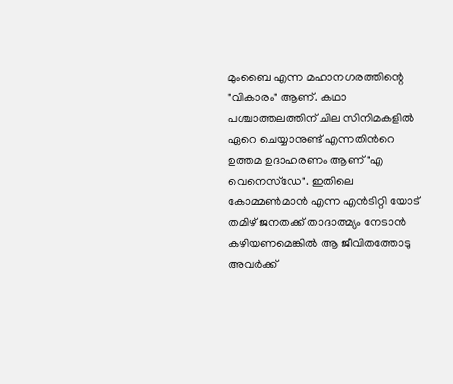മുംബൈ എന്ന മഹാനഗരത്തിന്റെ "വികാരം" ആണ്. കഥാ പശ്ചാത്തലത്തിന് ചില സിനിമകളില്‍ ഏറെ ചെയ്യാനുണ്ട് എന്നതിന്‍റെ ഉത്തമ ഉദാഹരണം ആണ് "എ വെനെസ്ഡേ". ഇതിലെ കോമ്മണ്‍മാന്‍ എന്ന എന്‍ടിറ്റി യോട് തമിഴ് ജനതക്ക് താദാത്മ്യം നേടാന്‍ കഴിയണമെങ്കില്‍ ആ ജീവിതത്തോടു അവര്‍ക്ക്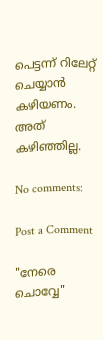പെട്ടന്ന് റിലേറ്റ് ചെയ്യാന്‍ കഴിയണം. അത് കഴിഞ്ഞില്ല.

No comments:

Post a Comment

"നേരെ ചൊവ്വേ"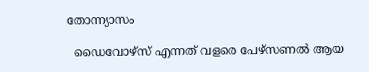തോന്ന്യാസം

  ഡൈവോഴ്സ് എന്നത് വളരെ പേഴ്സണൽ ആയ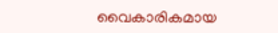വൈകാരികമായ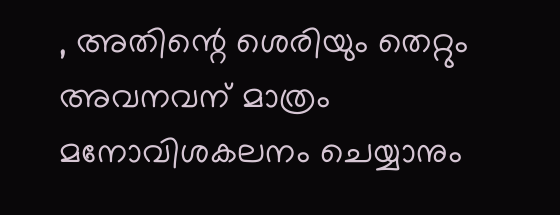, അതിന്റെ ശെരിയും തെറ്റും അവനവന് മാത്രം മനോവിശകലനം ചെയ്യാനും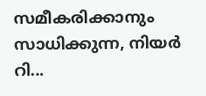സമീകരിക്കാനും സാധിക്കുന്ന, നിയർ റി...